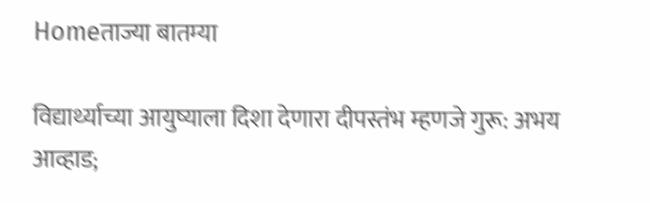Homeताज्या बातम्या

विद्यार्थ्याच्या आयुष्याला दिशा देणारा दीपस्तंभ म्हणजे गुरू: अभय आव्हाड;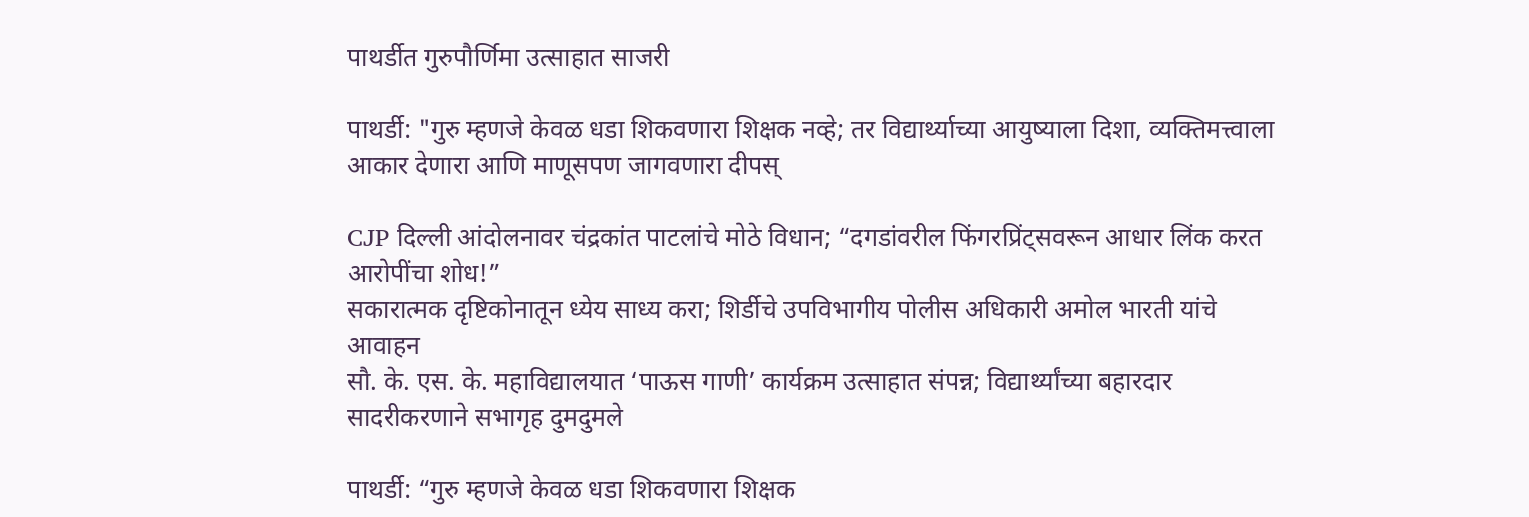पाथर्डीत गुरुपौर्णिमा उत्साहात साजरी

पाथर्डी: "गुरु म्हणजे केवळ धडा शिकवणारा शिक्षक नव्हे; तर विद्यार्थ्याच्या आयुष्याला दिशा, व्यक्तिमत्त्वाला आकार देणारा आणि माणूसपण जागवणारा दीपस्

CJP दिल्ली आंदोलनावर चंद्रकांत पाटलांचे मोठे विधान; “दगडांवरील फिंगरप्रिंट्सवरून आधार लिंक करत आरोपींचा शोध!”
सकारात्मक दृष्टिकोनातून ध्येय साध्य करा; शिर्डीचे उपविभागीय पोलीस अधिकारी अमोल भारती यांचे आवाहन
सौ. के. एस. के. महाविद्यालयात ‘पाऊस गाणी’ कार्यक्रम उत्साहात संपन्न; विद्यार्थ्यांच्या बहारदार सादरीकरणाने सभागृह दुमदुमले

पाथर्डी: “गुरु म्हणजे केवळ धडा शिकवणारा शिक्षक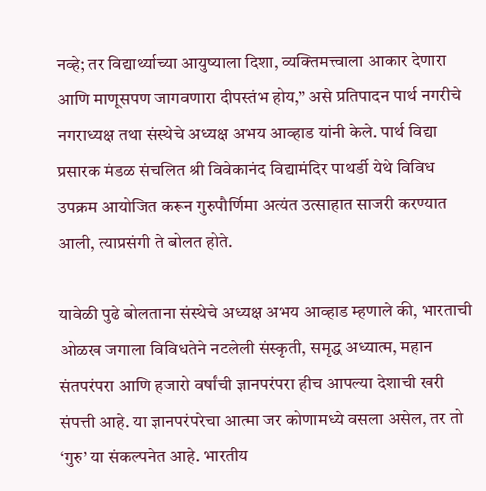नव्हे; तर विद्यार्थ्याच्या आयुष्याला दिशा, व्यक्तिमत्त्वाला आकार देणारा आणि माणूसपण जागवणारा दीपस्तंभ होय,” असे प्रतिपादन पार्थ नगरीचे नगराध्यक्ष तथा संस्थेचे अध्यक्ष अभय आव्हाड यांनी केले. पार्थ विद्या प्रसारक मंडळ संचलित श्री विवेकानंद विद्यामंदिर पाथर्डी येथे विविध उपक्रम आयोजित करून गुरुपौर्णिमा अत्यंत उत्साहात साजरी करण्यात आली, त्याप्रसंगी ते बोलत होते.

यावेळी पुढे बोलताना संस्थेचे अध्यक्ष अभय आव्हाड म्हणाले की, भारताची ओळख जगाला विविधतेने नटलेली संस्कृती, समृद्ध अध्यात्म, महान संतपरंपरा आणि हजारो वर्षांची ज्ञानपरंपरा हीच आपल्या देशाची खरी संपत्ती आहे. या ज्ञानपरंपरेचा आत्मा जर कोणामध्ये वसला असेल, तर तो ‘गुरु’ या संकल्पनेत आहे. भारतीय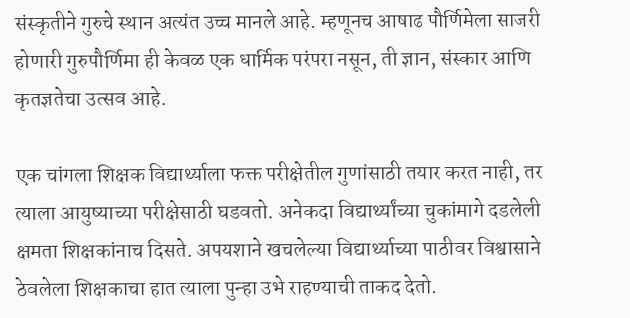संस्कृतीने गुरुचे स्थान अत्यंत उच्च मानले आहे. म्हणूनच आषाढ पौर्णिमेला साजरी होणारी गुरुपौर्णिमा ही केवळ एक धार्मिक परंपरा नसून, ती ज्ञान, संस्कार आणि कृतज्ञतेचा उत्सव आहे.

एक चांगला शिक्षक विद्यार्थ्याला फक्त परीक्षेतील गुणांसाठी तयार करत नाही, तर त्याला आयुष्याच्या परीक्षेसाठी घडवतो. अनेकदा विद्यार्थ्यांच्या चुकांमागे दडलेली क्षमता शिक्षकांनाच दिसते. अपयशाने खचलेल्या विद्यार्थ्याच्या पाठीवर विश्वासाने ठेवलेला शिक्षकाचा हात त्याला पुन्हा उभे राहण्याची ताकद देतो.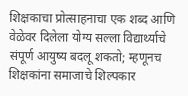शिक्षकाचा प्रोत्साहनाचा एक शब्द आणि वेळेवर दिलेला योग्य सल्ला विद्यार्थ्याचे संपूर्ण आयुष्य बदलू शकतो; म्हणूनच शिक्षकांना समाजाचे शिल्पकार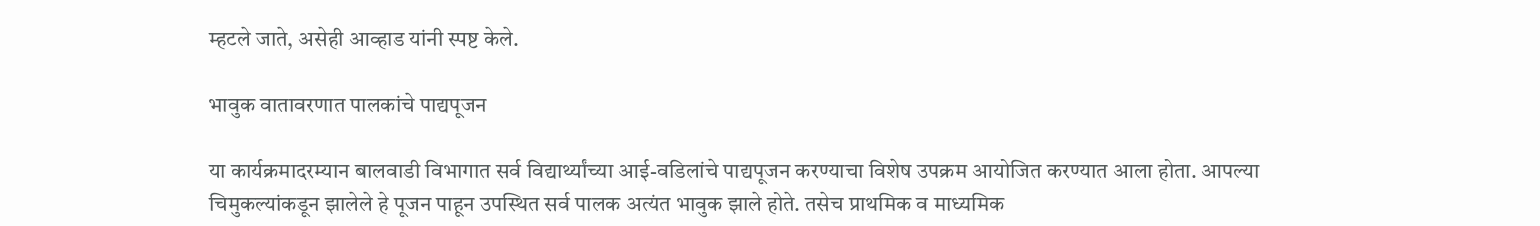म्हटले जाते, असेही आव्हाड यांनी स्पष्ट केले.

भावुक वातावरणात पालकांचे पाद्यपूजन

या कार्यक्रमादरम्यान बालवाडी विभागात सर्व विद्यार्थ्यांच्या आई-वडिलांचे पाद्यपूजन करण्याचा विशेष उपक्रम आयोजित करण्यात आला होता. आपल्या चिमुकल्यांकडून झालेले हे पूजन पाहून उपस्थित सर्व पालक अत्यंत भावुक झाले होते. तसेच प्राथमिक व माध्यमिक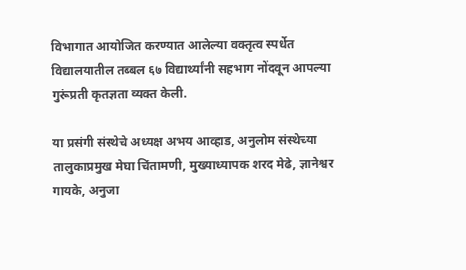विभागात आयोजित करण्यात आलेल्या वक्तृत्व स्पर्धेत विद्यालयातील तब्बल ६७ विद्यार्थ्यांनी सहभाग नोंदवून आपल्या गुरूंप्रती कृतज्ञता व्यक्त केली.

या प्रसंगी संस्थेचे अध्यक्ष अभय आव्हाड, अनुलोम संस्थेच्या तालुकाप्रमुख मेघा चिंतामणी, मुख्याध्यापक शरद मेढे, ज्ञानेश्वर गायके, अनुजा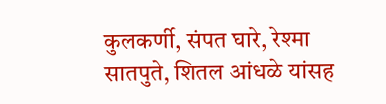कुलकर्णी, संपत घारे, रेश्मा सातपुते, शितल आंधळे यांसह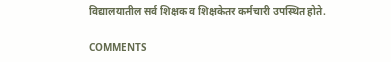विद्यालयातील सर्व शिक्षक व शिक्षकेतर कर्मचारी उपस्थित होते.

COMMENTS